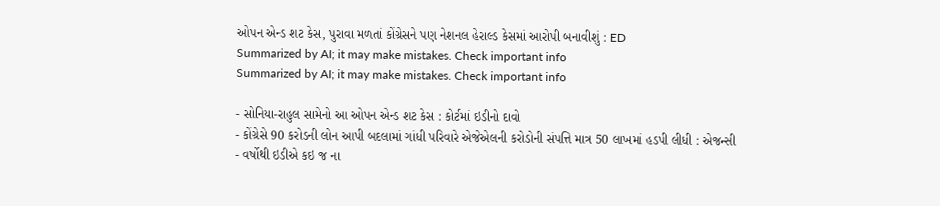ઓપન એન્ડ શટ કેસ, પુરાવા મળતાં કોંગ્રેસને પણ નેશનલ હેરાલ્ડ કેસમાં આરોપી બનાવીશું : ED
Summarized by AI; it may make mistakes. Check important info
Summarized by AI; it may make mistakes. Check important info

- સોનિયા-રાહુલ સામેનો આ ઓપન એન્ડ શટ કેસ : કોર્ટમાં ઇડીનો દાવો
- કોંગ્રેસે 90 કરોડની લોન આપી બદલામાં ગાંધી પરિવારે એજેએલની કરોડોની સંપત્તિ માત્ર 50 લાખમાં હડપી લીધી : એજન્સી
- વર્ષોથી ઇડીએ કઇ જ ના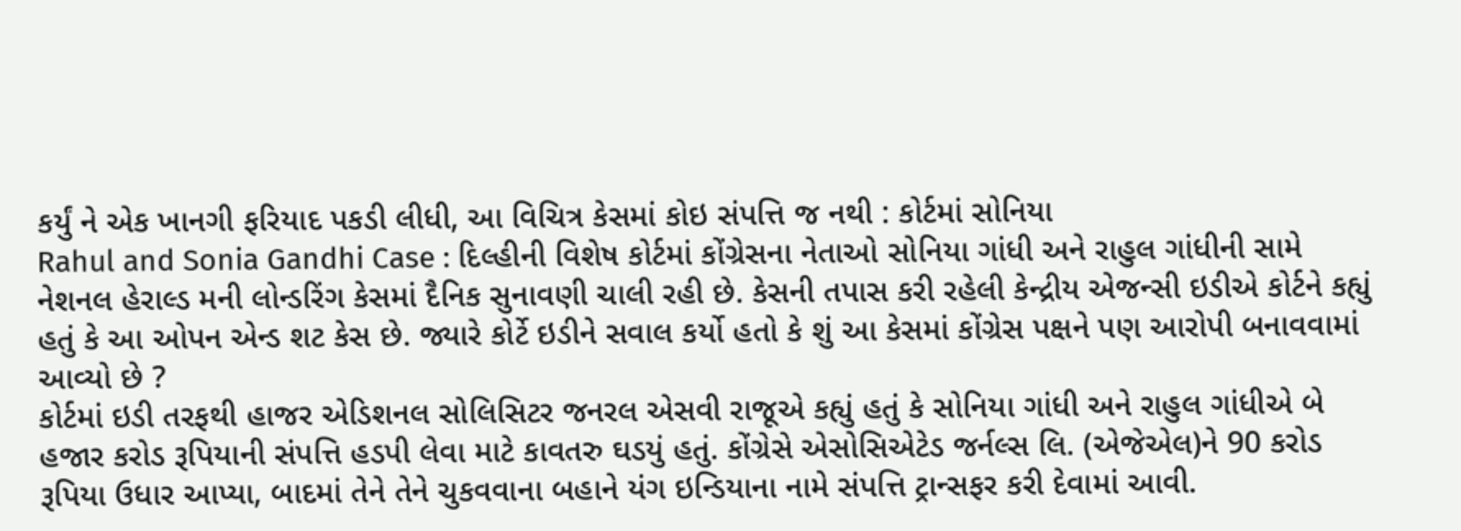કર્યું ને એક ખાનગી ફરિયાદ પકડી લીધી, આ વિચિત્ર કેસમાં કોઇ સંપત્તિ જ નથી : કોર્ટમાં સોનિયા
Rahul and Sonia Gandhi Case : દિલ્હીની વિશેષ કોર્ટમાં કોંગ્રેસના નેતાઓ સોનિયા ગાંધી અને રાહુલ ગાંધીની સામે નેશનલ હેરાલ્ડ મની લોન્ડરિંગ કેસમાં દૈનિક સુનાવણી ચાલી રહી છે. કેસની તપાસ કરી રહેલી કેન્દ્રીય એજન્સી ઇડીએ કોર્ટને કહ્યું હતું કે આ ઓપન એન્ડ શટ કેસ છે. જ્યારે કોર્ટે ઇડીને સવાલ કર્યો હતો કે શું આ કેસમાં કોંગ્રેસ પક્ષને પણ આરોપી બનાવવામાં આવ્યો છે ?
કોર્ટમાં ઇડી તરફથી હાજર એડિશનલ સોલિસિટર જનરલ એસવી રાજૂએ કહ્યું હતું કે સોનિયા ગાંધી અને રાહુલ ગાંધીએ બે હજાર કરોડ રૂપિયાની સંપત્તિ હડપી લેવા માટે કાવતરુ ઘડયું હતું. કોંગ્રેસે એસોસિએટેડ જર્નલ્સ લિ. (એજેએલ)ને 90 કરોડ રૂપિયા ઉધાર આપ્યા, બાદમાં તેને તેને ચુકવવાના બહાને યંગ ઇન્ડિયાના નામે સંપત્તિ ટ્રાન્સફર કરી દેવામાં આવી.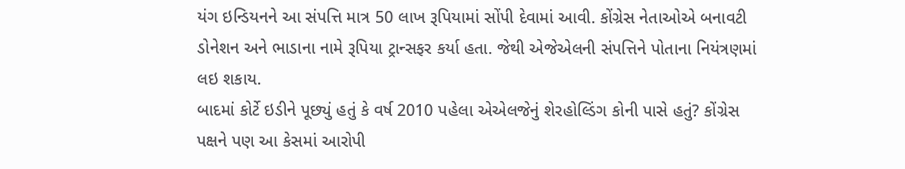યંગ ઇન્ડિયનને આ સંપત્તિ માત્ર 50 લાખ રૂપિયામાં સોંપી દેવામાં આવી. કોંગ્રેસ નેતાઓએ બનાવટી ડોનેશન અને ભાડાના નામે રૂપિયા ટ્રાન્સફર કર્યા હતા. જેથી એજેએલની સંપત્તિને પોતાના નિયંત્રણમાં લઇ શકાય.
બાદમાં કોર્ટે ઇડીને પૂછ્યું હતું કે વર્ષ 2010 પહેલા એએલજેનું શેરહોલ્ડિંગ કોની પાસે હતું? કોંગ્રેસ પક્ષને પણ આ કેસમાં આરોપી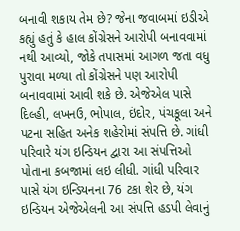બનાવી શકાય તેમ છે? જેના જવાબમાં ઇડીએ કહ્યું હતું કે હાલ કોંગ્રેસને આરોપી બનાવવામાં નથી આવ્યો, જોકે તપાસમાં આગળ જતા વધુ પુરાવા મળ્યા તો કોંગ્રેસને પણ આરોપી બનાવવામાં આવી શકે છે. એજેએલ પાસે દિલ્હી, લખનઉ, ભોપાલ, ઇંદોર, પંચકૂલા અને પટના સહિત અનેક શહેરોમાં સંપત્તિ છે. ગાંધી પરિવારે યંગ ઇન્ડિયન દ્વારા આ સંપત્તિઓ પોતાના કબજામાં લઇ લીધી. ગાંધી પરિવાર પાસે યંગ ઇન્ડિયનના 76 ટકા શેર છે, યંગ ઇન્ડિયન એજેએલની આ સંપત્તિ હડપી લેવાનું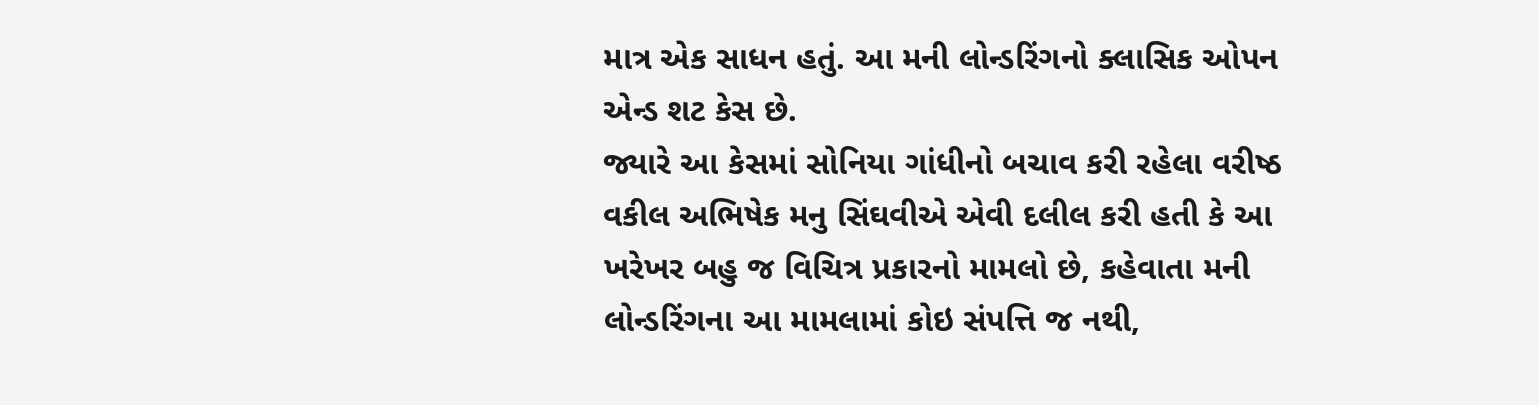માત્ર એક સાધન હતું. આ મની લોન્ડરિંગનો ક્લાસિક ઓપન એન્ડ શટ કેસ છે.
જ્યારે આ કેસમાં સોનિયા ગાંધીનો બચાવ કરી રહેલા વરીષ્ઠ વકીલ અભિષેક મનુ સિંઘવીએ એવી દલીલ કરી હતી કે આ ખરેખર બહુ જ વિચિત્ર પ્રકારનો મામલો છે, કહેવાતા મની લોન્ડરિંગના આ મામલામાં કોઇ સંપત્તિ જ નથી,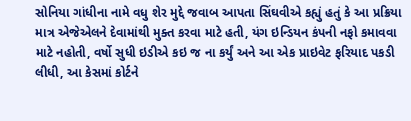સોનિયા ગાંધીના નામે વધુ શેર મુદ્દે જવાબ આપતા સિંઘવીએ કહ્યું હતું કે આ પ્રક્રિયા માત્ર એજેએલને દેવામાંથી મુક્ત કરવા માટે હતી, યંગ ઇન્ડિયન કંપની નફો કમાવવા માટે નહોતી, વર્ષો સુધી ઇડીએ કઇ જ ના કર્યું અને આ એક પ્રાઇવેટ ફરિયાદ પકડી લીધી, આ કેસમાં કોર્ટને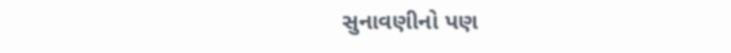સુનાવણીનો પણ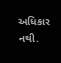અધિકાર નથી.